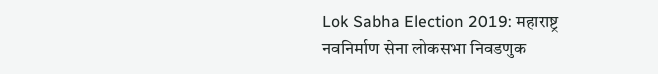Lok Sabha Election 2019: महाराष्ट्र नवनिर्माण सेना लोकसभा निवडणुक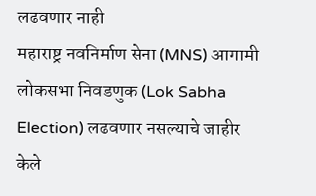लढवणार नाही
महाराष्ट्र नवनिर्माण सेना (MNS) आगामी लोकसभा निवडणुक (Lok Sabha Election) लढवणार नसल्याचे जाहीर केले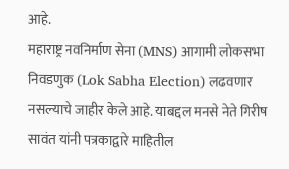आहे.
महाराष्ट्र नवनिर्माण सेना (MNS) आगामी लोकसभा निवडणुक (Lok Sabha Election) लढवणार नसल्याचे जाहीर केले आहे. याबद्दल मनसे नेते गिरीष सावंत यांनी पत्रकाद्वारे माहितील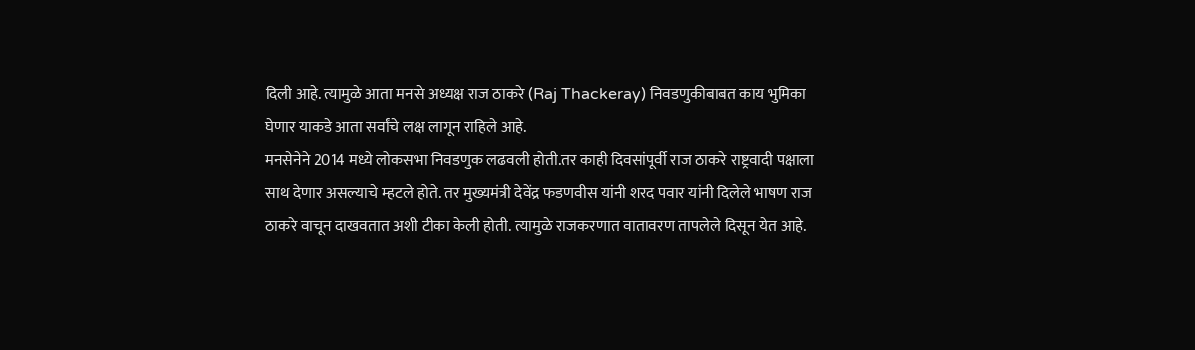दिली आहे. त्यामुळे आता मनसे अध्यक्ष राज ठाकरे (Raj Thackeray) निवडणुकीबाबत काय भुमिका घेणार याकडे आता सर्वांचे लक्ष लागून राहिले आहे.
मनसेनेने 2014 मध्ये लोकसभा निवडणुक लढवली होती.तर काही दिवसांपूर्वी राज ठाकरे राष्ट्रवादी पक्षाला साथ देणार असल्याचे म्हटले होते. तर मुख्यमंत्री देवेंद्र फडणवीस यांनी शरद पवार यांनी दिलेले भाषण राज ठाकरे वाचून दाखवतात अशी टीका केली होती. त्यामुळे राजकरणात वातावरण तापलेले दिसून येत आहे.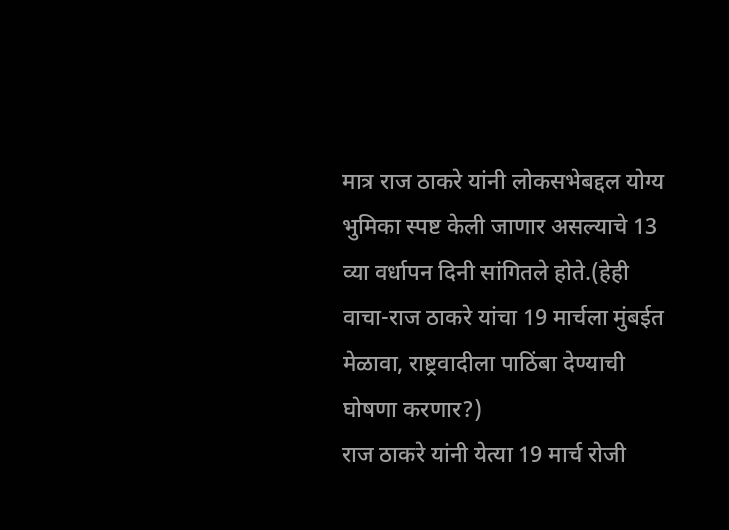मात्र राज ठाकरे यांनी लोकसभेबद्दल योग्य भुमिका स्पष्ट केली जाणार असल्याचे 13 व्या वर्धापन दिनी सांगितले होते.(हेही वाचा-राज ठाकरे यांचा 19 मार्चला मुंबईत मेळावा, राष्ट्रवादीला पाठिंबा देण्याची घोषणा करणार?)
राज ठाकरे यांनी येत्या 19 मार्च रोजी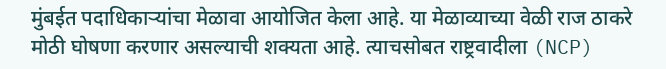मुंबईत पदाधिकाऱ्यांचा मेळावा आयोजित केला आहे. या मेळाव्याच्या वेळी राज ठाकरे मोठी घोषणा करणार असल्याची शक्यता आहे. त्याचसोबत राष्ट्रवादीला (NCP)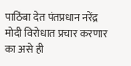पाठिंबा देत पंतप्रधान नरेंद्र मोदी विरोधात प्रचार करणार का असे ही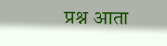प्रश्न आता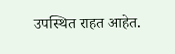उपस्थित राहत आहेत.